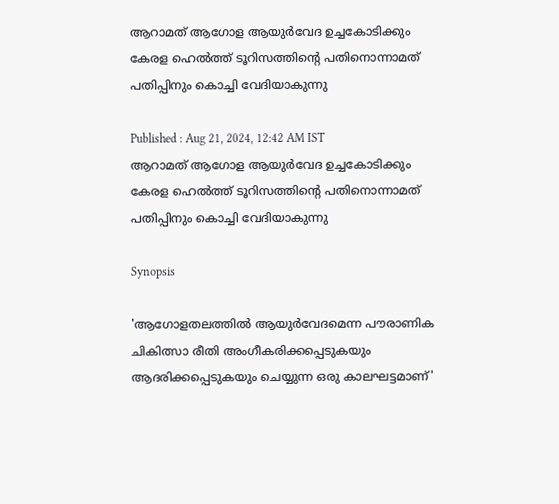ആറാമത് ആഗോള ആയുർവേദ ഉച്ചകോടിക്കും കേരള ഹെൽത്ത് ടൂറിസത്തിൻ്റെ പതിനൊന്നാമത് പതിപ്പിനും കൊച്ചി വേദിയാകുന്നു

Published : Aug 21, 2024, 12:42 AM IST
ആറാമത് ആഗോള ആയുർവേദ ഉച്ചകോടിക്കും കേരള ഹെൽത്ത് ടൂറിസത്തിൻ്റെ പതിനൊന്നാമത് പതിപ്പിനും കൊച്ചി വേദിയാകുന്നു

Synopsis

'ആഗോളതലത്തിൽ ആയുർവേദമെന്ന പൗരാണിക ചികിത്സാ രീതി അംഗീകരിക്കപ്പെടുകയും ആദരിക്കപ്പെടുകയും ചെയ്യുന്ന ഒരു കാലഘട്ടമാണ്'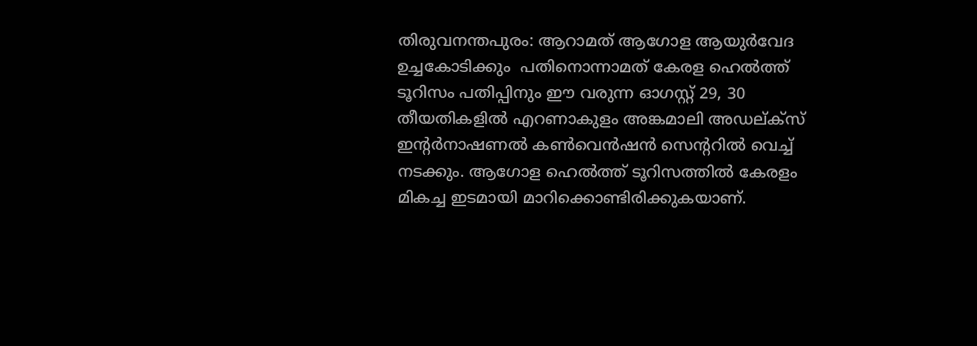തിരുവനന്തപുരം: ആറാമത് ആഗോള ആയുർവേദ ഉച്ചകോടിക്കും  പതിനൊന്നാമത് കേരള ഹെൽത്ത് ടൂറിസം പതിപ്പിനും ഈ വരുന്ന ഓഗസ്റ്റ് 29, 30 തീയതികളിൽ എറണാകുളം അങ്കമാലി അഡല്ക്സ് ഇന്റർനാഷണൽ കൺവെൻഷൻ സെന്ററിൽ വെച്ച് നടക്കും. ആഗോള ഹെൽത്ത് ടൂറിസത്തിൽ കേരളം മികച്ച ഇടമായി മാറിക്കൊണ്ടിരിക്കുകയാണ്.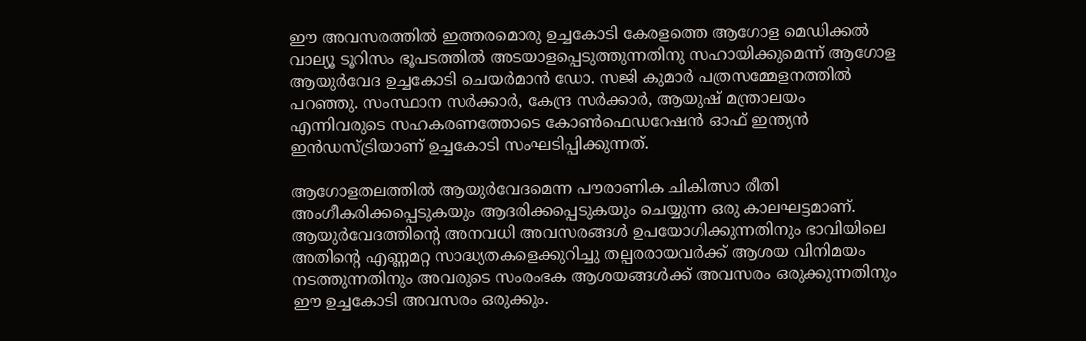ഈ അവസരത്തിൽ ഇത്തരമൊരു ഉച്ചകോടി കേരളത്തെ ആഗോള മെഡിക്കൽ വാല്യൂ ടൂറിസം ഭൂപടത്തിൽ അടയാളപ്പെടുത്തുന്നതിനു സഹായിക്കുമെന്ന് ആഗോള ആയുർവേദ ഉച്ചകോടി ചെയർമാൻ ഡോ. സജി കുമാർ പത്രസമ്മേളനത്തിൽ പറഞ്ഞു. സംസ്ഥാന സർക്കാർ, കേന്ദ്ര സർക്കാർ, ആയുഷ് മന്ത്രാലയം എന്നിവരുടെ സഹകരണത്തോടെ കോൺഫെഡറേഷൻ ഓഫ് ഇന്ത്യൻ ഇൻഡസ്ട്രിയാണ് ഉച്ചകോടി സംഘടിപ്പിക്കുന്നത്.

ആഗോളതലത്തിൽ ആയുർവേദമെന്ന പൗരാണിക ചികിത്സാ രീതി അംഗീകരിക്കപ്പെടുകയും ആദരിക്കപ്പെടുകയും ചെയ്യുന്ന ഒരു കാലഘട്ടമാണ്. ആയുർവേദത്തിന്റെ അനവധി അവസരങ്ങൾ ഉപയോഗിക്കുന്നതിനും ഭാവിയിലെ അതിന്റെ എണ്ണമറ്റ സാദ്ധ്യതകളെക്കുറിച്ചു തല്പരരായവർക്ക് ആശയ വിനിമയം നടത്തുന്നതിനും അവരുടെ സംരംഭക ആശയങ്ങൾക്ക് അവസരം ഒരുക്കുന്നതിനും ഈ ഉച്ചകോടി അവസരം ഒരുക്കും.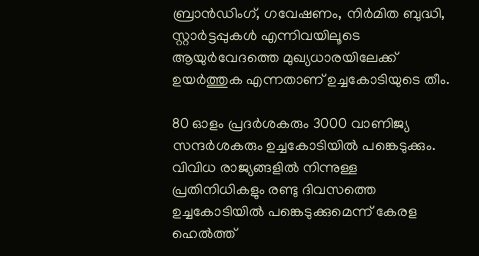ബ്രാൻഡിംഗ്, ഗവേഷണം, നിർമിത ബുദ്ധി, സ്റ്റാർട്ടപ്പുകൾ എന്നിവയിലൂടെ ആയുർവേദത്തെ മുഖ്യധാരയിലേക്ക് ഉയർത്തുക എന്നതാണ് ഉച്ചകോടിയുടെ തീം.

80 ഓളം പ്രദർശകരും 3000 വാണിജ്യ സന്ദർശകരും ഉച്ചകോടിയിൽ പങ്കെടുക്കും. വിവിധ രാജ്യങ്ങളിൽ നിന്നുള്ള പ്രതിനിധികളും രണ്ടു ദിവസത്തെ ഉച്ചകോടിയിൽ പങ്കെടുക്കുമെന്ന് കേരള ഹെൽത്ത്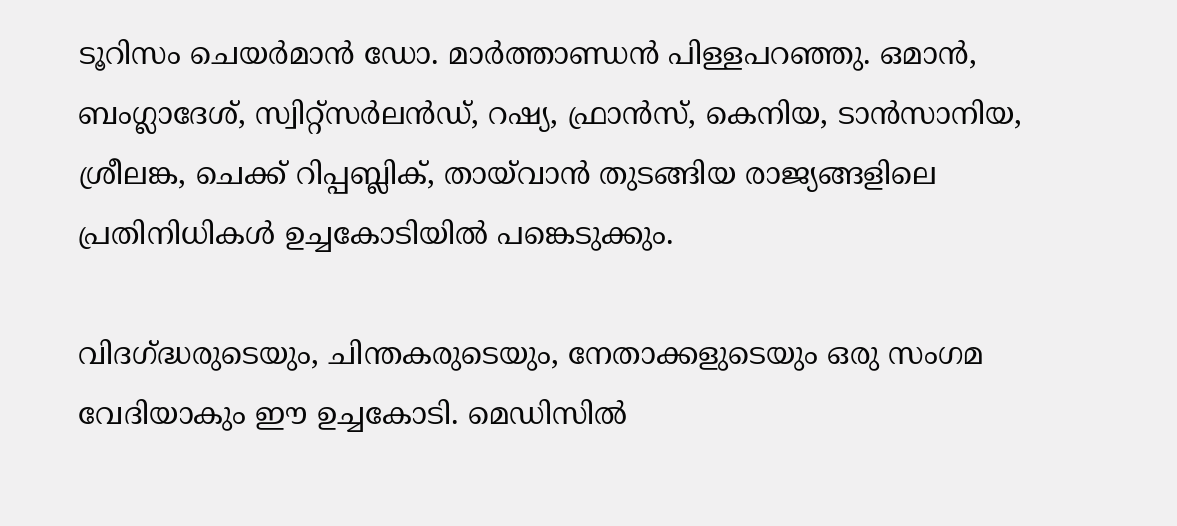ടൂറിസം ചെയർമാൻ ഡോ. മാർത്താണ്ഡൻ പിള്ളപറഞ്ഞു. ഒമാൻ, ബംഗ്ലാദേശ്, സ്വിറ്റ്സർലൻഡ്, റഷ്യ, ഫ്രാൻസ്, കെനിയ, ടാൻസാനിയ, ശ്രീലങ്ക, ചെക്ക് റിപ്പബ്ലിക്, തായ്‌വാൻ തുടങ്ങിയ രാജ്യങ്ങളിലെ പ്രതിനിധികൾ ഉച്ചകോടിയിൽ പങ്കെടുക്കും.

വിദഗ്ദ്ധരുടെയും, ചിന്തകരുടെയും, നേതാക്കളുടെയും ഒരു സംഗമ വേദിയാകും ഈ ഉച്ചകോടി. മെഡിസിൽ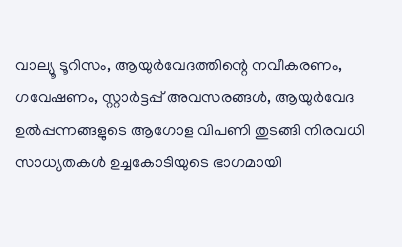വാല്യൂ ടൂറിസം, ആയുർവേദത്തിന്റെ നവീകരണം, ഗവേഷണം, സ്റ്റാർട്ടപ്പ് അവസരങ്ങൾ, ആയുർവേദ ഉൽപ്പന്നങ്ങളുടെ ആഗോള വിപണി തുടങ്ങി നിരവധി സാധ്യതകൾ ഉച്ചകോടിയുടെ ഭാഗമായി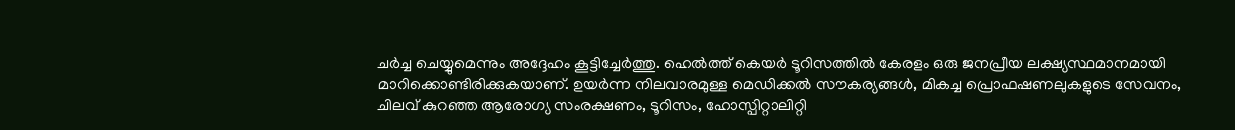ചർച്ച ചെയ്യുമെന്നും അദ്ദേഹം കൂട്ടിച്ചേർത്തു. ഹെൽത്ത് കെയർ ടൂറിസത്തിൽ കേരളം ഒരു ജനപ്രീയ ലക്ഷ്യസ്ഥമാനമായി മാറിക്കൊണ്ടിരിക്കുകയാണ്. ഉയർന്ന നിലവാരമുള്ള മെഡിക്കൽ സൗകര്യങ്ങൾ, മികച്ച പ്രൊഫഷണലുകളുടെ സേവനം, ചിലവ് കുറഞ്ഞ ആരോഗ്യ സംരക്ഷണം, ടൂറിസം, ഹോസ്പിറ്റാലിറ്റി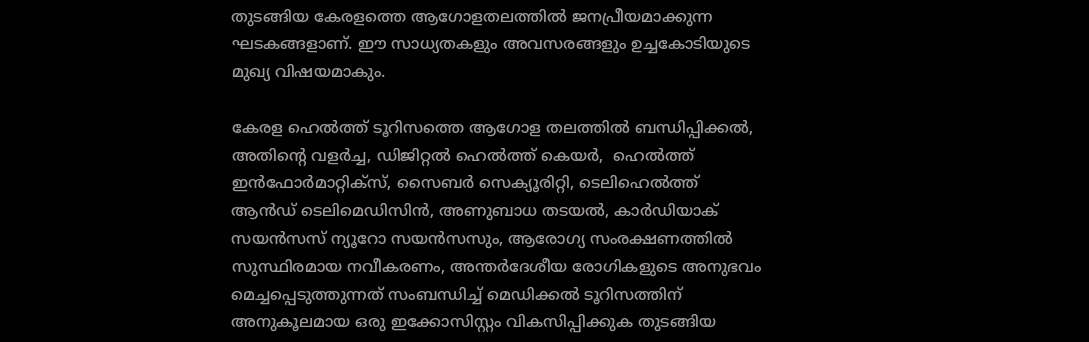തുടങ്ങിയ കേരളത്തെ ആഗോളതലത്തിൽ ജനപ്രീയമാക്കുന്ന ഘടകങ്ങളാണ്. ഈ സാധ്യതകളും അവസരങ്ങളും ഉച്ചകോടിയുടെ മുഖ്യ വിഷയമാകും.

കേരള ഹെൽത്ത് ടൂറിസത്തെ ആഗോള തലത്തിൽ ബന്ധിപ്പിക്കൽ, അതിന്റെ വളർച്ച, ഡിജിറ്റൽ ഹെൽത്ത് കെയർ,  ഹെൽത്ത് ഇൻഫോർമാറ്റിക്സ്, സൈബർ സെക്യൂരിറ്റി, ടെലിഹെൽത്ത് ആൻഡ് ടെലിമെഡിസിൻ, അണുബാധ തടയൽ, കാർഡിയാക് സയൻസസ് ന്യൂറോ സയൻസസും, ആരോഗ്യ സംരക്ഷണത്തിൽ സുസ്ഥിരമായ നവീകരണം, അന്തർദേശീയ രോഗികളുടെ അനുഭവം മെച്ചപ്പെടുത്തുന്നത് സംബന്ധിച്ച് മെഡിക്കൽ ടൂറിസത്തിന് അനുകൂലമായ ഒരു ഇക്കോസിസ്റ്റം വികസിപ്പിക്കുക തുടങ്ങിയ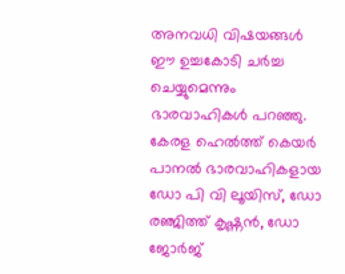അനവധി വിഷയങ്ങൾ ഈ ഉച്ചകോടി ചർച്ച ചെയ്യുമെന്നും ഭാരവാഹികൾ പറഞ്ഞു. കേരള ഹെൽത്ത് കെയർ പാനൽ ഭാരവാഹികളായ ഡോ പി വി ലൂയിസ്, ഡോ രഞ്ജിത്ത് കൃഷ്ണൻ, ഡോ ജോർജ്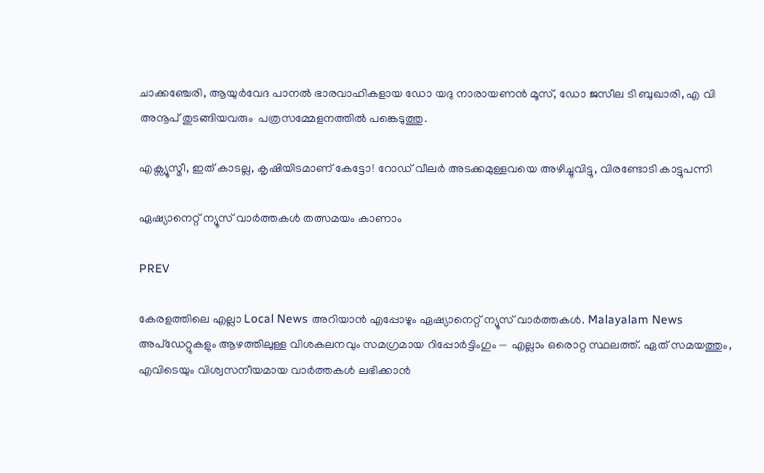ചാക്കഞ്ചേരി, ആയുർവേദ പാനൽ ഭാരവാഹികളായ ഡോ യദു നാരായണൻ മൂസ്, ഡോ ജസീല ടി ബുഖാരി, എ വി അനൂപ് തുടങ്ങിയവരും  പത്രസമ്മേളനത്തിൽ പങ്കെടുത്തു.

എക്സ്യൂസ്മീ, ഇത് കാടല്ല, കൃഷിയിടമാണ് കേട്ടോ! റോഡ് വീലർ അടക്കമുള്ളവയെ അഴിച്ചുവിട്ടു, വിരണ്ടോടി കാട്ടുപന്നി

ഏഷ്യാനെറ്റ് ന്യൂസ് വാർത്തകൾ തത്സമയം കാണാം

PREV

കേരളത്തിലെ എല്ലാ Local News അറിയാൻ എപ്പോഴും ഏഷ്യാനെറ്റ് ന്യൂസ് വാർത്തകൾ. Malayalam News  അപ്‌ഡേറ്റുകളും ആഴത്തിലുള്ള വിശകലനവും സമഗ്രമായ റിപ്പോർട്ടിംഗും — എല്ലാം ഒരൊറ്റ സ്ഥലത്ത്. ഏത് സമയത്തും, എവിടെയും വിശ്വസനീയമായ വാർത്തകൾ ലഭിക്കാൻ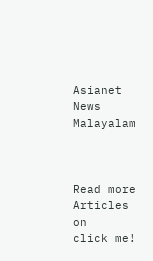Asianet News Malayalam



Read more Articles on
click me!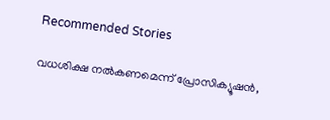Recommended Stories

വധശിക്ഷ നൽകണമെന്ന് പ്രോസിക്യൂഷൻ,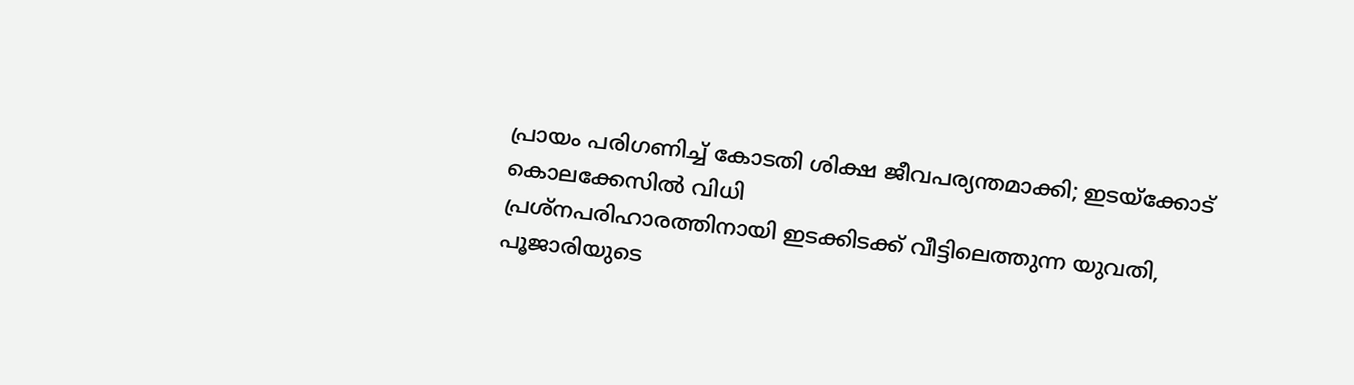പ്രായം പരിഗണിച്ച് കോടതി ശിക്ഷ ജീവപര്യന്തമാക്കി; ഇടയ്ക്കോട് കൊലക്കേസിൽ വിധി
പ്രശ്നപരിഹാരത്തിനായി ഇടക്കിടക്ക് വീട്ടിലെത്തുന്ന യുവതി, പൂജാരിയുടെ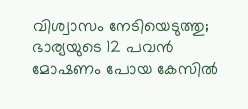വിശ്വാസം നേടിയെടുത്തു; ഭാര്യയുടെ 12 പവന്‍ മോഷണം പോയ കേസില്‍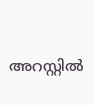അറസ്റ്റില്‍